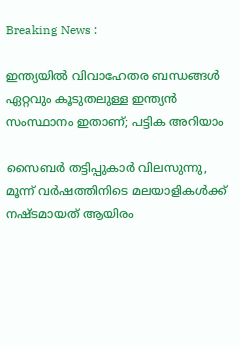Breaking News :

ഇന്ത്യയില്‍ വിവാഹേതര ബന്ധങ്ങള്‍ ഏറ്റവും കൂടുതലുള്ള ഇന്ത്യന്‍ സംസ്ഥാനം ഇതാണ്; പട്ടിക അറിയാം

സൈബര്‍ തട്ടിപ്പുകാര്‍ വിലസുന്നു, മൂന്ന് വര്‍ഷത്തിനിടെ മലയാളികള്‍ക്ക് നഷ്ടമായത് ആയിരം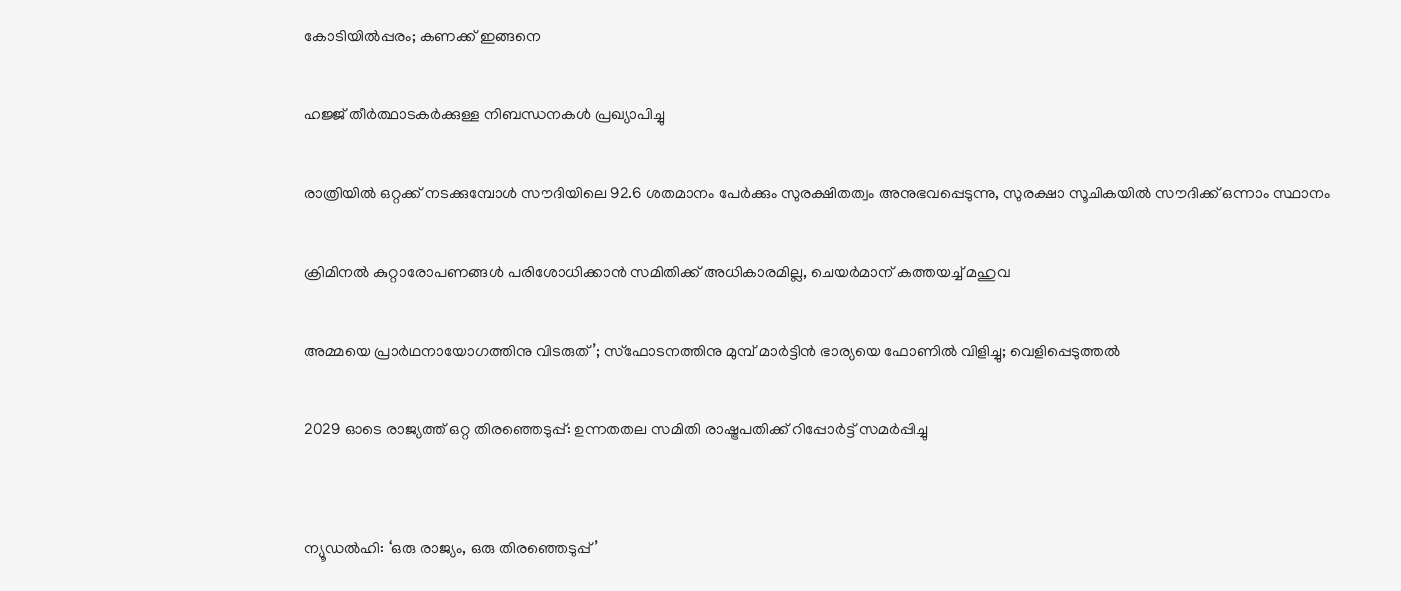കോടിയില്‍പ്പരം; കണക്ക് ഇങ്ങനെ

ഹജ്ജ് തീർത്ഥാടകർക്കുള്ള നിബന്ധനകൾ പ്രഖ്യാപിച്ചു

രാത്രിയിൽ ഒറ്റക്ക് നടക്കുമ്പോൾ സൗദിയിലെ 92.6 ശതമാനം പേർക്കും സുരക്ഷിതത്വം അനുഭവപ്പെടുന്നു, സുരക്ഷാ സൂചികയിൽ സൗദിക്ക് ഒന്നാം സ്ഥാനം

ക്രിമിനല്‍ കുറ്റാരോപണങ്ങള്‍ പരിശോധിക്കാന്‍ സമിതിക്ക്‌ അധികാരമില്ല, ചെയര്‍മാന്‌ കത്തയച്ച് മഹുവ

അമ്മയെ പ്രാര്‍ഥനായോഗത്തിനു വിടരുത്’; സ്‌ഫോടനത്തിനു മുമ്പ് മാര്‍ട്ടിന്‍ ഭാര്യയെ ഫോണില്‍ വിളിച്ചു; വെളിപ്പെടുത്തല്‍

2029 ഓടെ രാജ്യത്ത് ഒറ്റ തിരഞ്ഞെടുപ്പ്: ഉന്നതതല സമിതി രാഷ്ട്രപതിക്ക് റിപ്പോര്‍ട്ട് സമര്‍പ്പിച്ചു


ന്യൂഡല്‍ഹി: ‘ഒരു രാജ്യം, ഒരു തിരഞ്ഞെടുപ്പ്’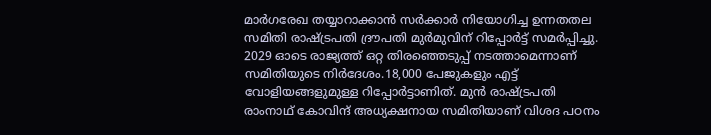മാര്‍ഗരേഖ തയ്യാറാക്കാന്‍ സര്‍ക്കാര്‍ നിയോഗിച്ച ഉന്നതതല സമിതി രാഷ്ട്രപതി ദ്രൗപതി മുര്‍മുവിന് റിപ്പോര്‍ട്ട് സമര്‍പ്പിച്ചു. 2029 ഓടെ രാജ്യത്ത് ഒറ്റ തിരഞ്ഞെടുപ്പ് നടത്താമെന്നാണ് സമിതിയുടെ നിര്‍ദേശം.18,000 പേജുകളും എട്ട് വോളിയങ്ങളുമുള്ള റിപ്പോര്‍ട്ടാണിത്. മുന്‍ രാഷ്ട്രപതി രാംനാഥ് കോവിന്ദ് അധ്യക്ഷനായ സമിതിയാണ് വിശദ പഠനം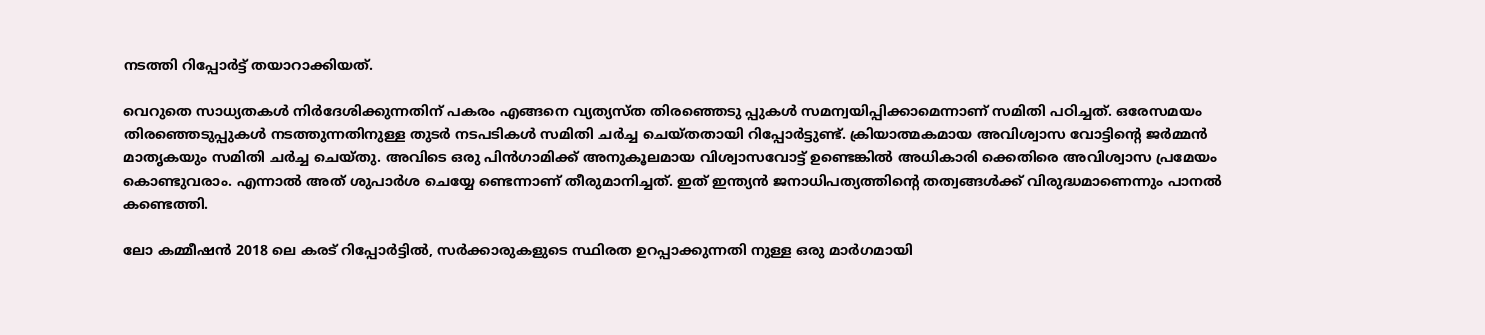നടത്തി റിപ്പോര്‍ട്ട് തയാറാക്കിയത്.

വെറുതെ സാധ്യതകള്‍ നിര്‍ദേശിക്കുന്നതിന് പകരം എങ്ങനെ വ്യത്യസ്ത തിരഞ്ഞെടു പ്പുകള്‍ സമന്വയിപ്പിക്കാമെന്നാണ് സമിതി പഠിച്ചത്. ഒരേസമയം തിരഞ്ഞെടുപ്പുകള്‍ നടത്തുന്നതിനുള്ള തുടര്‍ നടപടികള്‍ സമിതി ചര്‍ച്ച ചെയ്തതായി റിപ്പോര്‍ട്ടുണ്ട്. ക്രിയാത്മകമായ അവിശ്വാസ വോട്ടിന്റെ ജര്‍മ്മന്‍ മാതൃകയും സമിതി ചര്‍ച്ച ചെയ്തു. അവിടെ ഒരു പിന്‍ഗാമിക്ക് അനുകൂലമായ വിശ്വാസവോട്ട് ഉണ്ടെങ്കില്‍ അധികാരി ക്കെതിരെ അവിശ്വാസ പ്രമേയം കൊണ്ടുവരാം. എന്നാല്‍ അത് ശുപാര്‍ശ ചെയ്യേ ണ്ടെന്നാണ് തീരുമാനിച്ചത്. ഇത് ഇന്ത്യന്‍ ജനാധിപത്യത്തിന്റെ തത്വങ്ങള്‍ക്ക് വിരുദ്ധമാണെന്നും പാനല്‍ കണ്ടെത്തി.

ലോ കമ്മീഷന്‍ 2018 ലെ കരട് റിപ്പോര്‍ട്ടില്‍, സര്‍ക്കാരുകളുടെ സ്ഥിരത ഉറപ്പാക്കുന്നതി നുള്ള ഒരു മാര്‍ഗമായി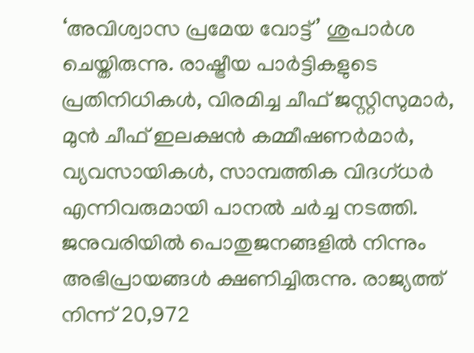‘അവിശ്വാസ പ്രമേയ വോട്ട്’ ശുപാര്‍ശ ചെയ്തിരുന്നു. രാഷ്ട്രീയ പാര്‍ട്ടികളുടെ പ്രതിനിധികള്‍, വിരമിച്ച ചീഫ് ജസ്റ്റിസുമാര്‍, മുന്‍ ചീഫ് ഇലക്ഷന്‍ കമ്മീഷണര്‍മാര്‍, വ്യവസായികള്‍, സാമ്പത്തിക വിദഗ്ധര്‍ എന്നിവരുമായി പാനല്‍ ചര്‍ച്ച നടത്തി. ജനുവരിയില്‍ പൊതുജനങ്ങളില്‍ നിന്നും അഭിപ്രായങ്ങള്‍ ക്ഷണിച്ചിരുന്നു. രാജ്യത്ത് നിന്ന് 20,972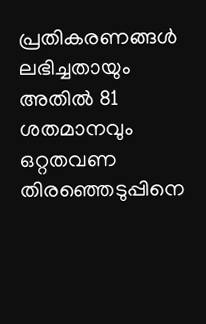പ്രതികരണങ്ങള്‍ ലഭിച്ചതായും അതില്‍ 81 ശതമാനവും ഒറ്റതവണ തിരഞ്ഞെടുപ്പിനെ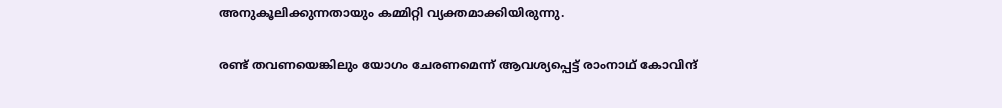അനുകൂലിക്കുന്നതായും കമ്മിറ്റി വ്യക്തമാക്കിയിരുന്നു.

രണ്ട് തവണയെങ്കിലും യോഗം ചേരണമെന്ന് ആവശ്യപ്പെട്ട് രാംനാഥ് കോവിന്ദ്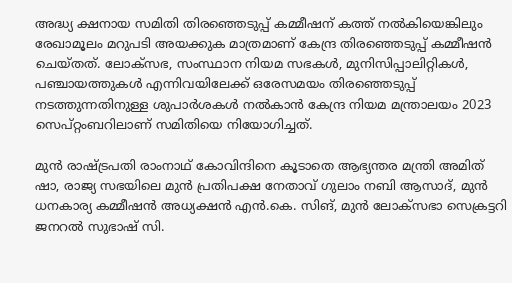അദ്ധ്യ ക്ഷനായ സമിതി തിരഞ്ഞെടുപ്പ് കമ്മീഷന് കത്ത് നല്‍കിയെങ്കിലും രേഖാമൂലം മറുപടി അയക്കുക മാത്രമാണ് കേന്ദ്ര തിരഞ്ഞെടുപ്പ് കമ്മീഷന്‍ ചെയ്തത്. ലോക്‌സഭ, സംസ്ഥാന നിയമ സഭകള്‍, മുനിസിപ്പാലിറ്റികള്‍, പഞ്ചായത്തുകള്‍ എന്നിവയിലേക്ക് ഒരേസമയം തിരഞ്ഞെടുപ്പ് നടത്തുന്നതിനുള്ള ശുപാര്‍ശകള്‍ നല്‍കാന്‍ കേന്ദ്ര നിയമ മന്ത്രാലയം 2023 സെപ്റ്റംബറിലാണ് സമിതിയെ നിയോഗിച്ചത്.

മുന്‍ രാഷ്ട്രപതി രാംനാഥ് കോവിന്ദിനെ കൂടാതെ ആഭ്യന്തര മന്ത്രി അമിത് ഷാ, രാജ്യ സഭയിലെ മുന്‍ പ്രതിപക്ഷ നേതാവ് ഗുലാം നബി ആസാദ്, മുന്‍ ധനകാര്യ കമ്മീഷന്‍ അധ്യക്ഷന്‍ എന്‍.കെ. സിങ്, മുന്‍ ലോക്‌സഭാ സെക്രട്ടറി ജനറല്‍ സുഭാഷ് സി.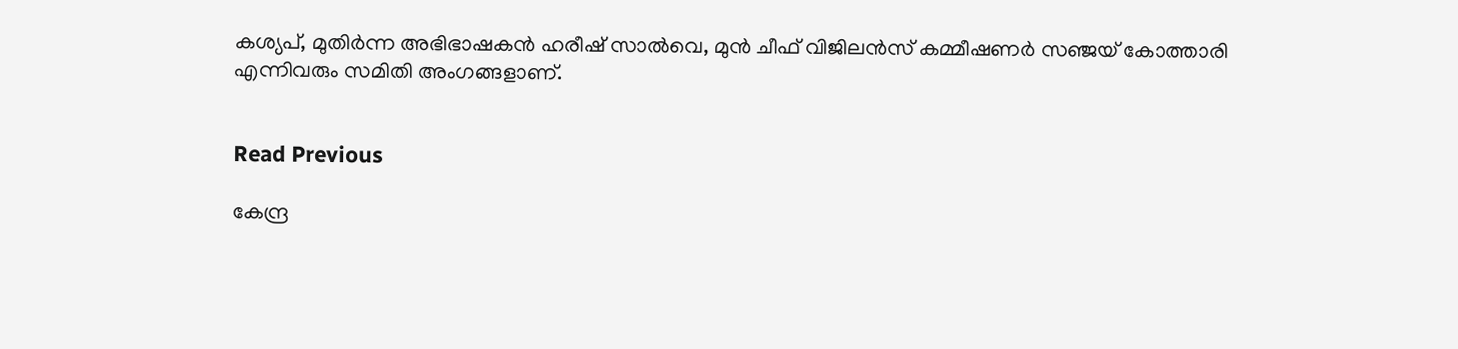കശ്യപ്, മുതിര്‍ന്ന അഭിഭാഷകന്‍ ഹരീഷ് സാല്‍വെ, മുന്‍ ചീഫ് വിജിലന്‍സ് കമ്മീഷണര്‍ സഞ്ജയ് കോത്താരി എന്നിവരും സമിതി അംഗങ്ങളാണ്.


Read Previous

കേന്ദ്ര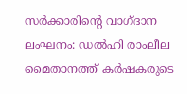സര്‍ക്കാരിന്റെ വാഗ്ദാന ലംഘനം: ഡല്‍ഹി രാംലീല മൈതാനത്ത് കര്‍ഷകരുടെ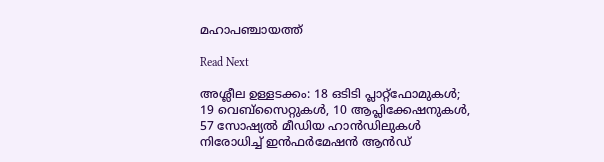മഹാപഞ്ചായത്ത്

Read Next

അശ്ലീല ഉള്ളടക്കം: 18 ഒടിടി പ്ലാറ്റ്‌ഫോമുകൾ; 19 വെബ്‌സൈറ്റുകള്‍, 10 ആപ്ലിക്കേഷനുകള്‍, 57 സോഷ്യൽ മീഡിയ ഹാൻഡിലുകള്‍ നിരോധിച്ച് ഇൻഫർമേഷൻ ആൻഡ്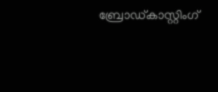ബ്രോഡ്കാസ്റ്റിംഗ്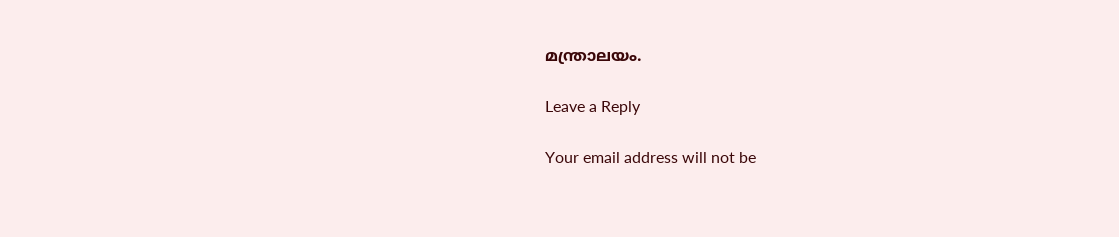മന്ത്രാലയം.

Leave a Reply

Your email address will not be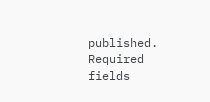published. Required fields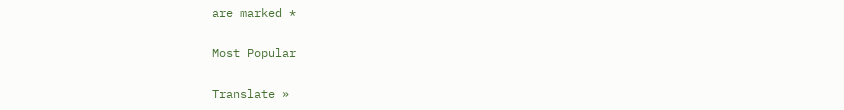are marked *

Most Popular

Translate »